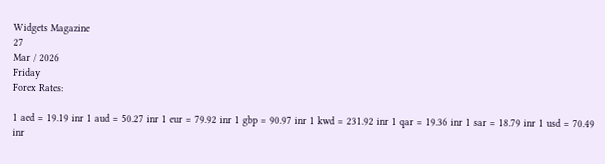Widgets Magazine
27
Mar / 2026
Friday
Forex Rates:

1 aed = 19.19 inr 1 aud = 50.27 inr 1 eur = 79.92 inr 1 gbp = 90.97 inr 1 kwd = 231.92 inr 1 qar = 19.36 inr 1 sar = 18.79 inr 1 usd = 70.49 inr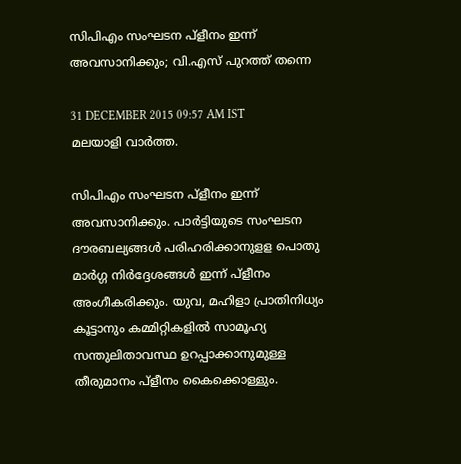സിപിഎം സംഘടന പ്‌ളീനം ഇന്ന് അവസാനിക്കും; വി.എസ് പുറത്ത് തന്നെ

31 DECEMBER 2015 09:57 AM IST
മലയാളി വാര്‍ത്ത.

സിപിഎം സംഘടന പ്‌ളീനം ഇന്ന് അവസാനിക്കും. പാര്‍ട്ടിയുടെ സംഘടന ദൗരബല്യങ്ങള്‍ പരിഹരിക്കാനുളള പൊതു മാര്‍ഗ്ഗ നിര്‍ദ്ദേശങ്ങള്‍ ഇന്ന് പ്‌ളീനം അംഗീകരിക്കും. യുവ, മഹിളാ പ്രാതിനിധ്യം കൂട്ടാനും കമ്മിറ്റികളില്‍ സാമൂഹ്യ സന്തുലിതാവസ്ഥ ഉറപ്പാക്കാനുമുള്ള തീരുമാനം പ്‌ളീനം കൈക്കൊള്ളും.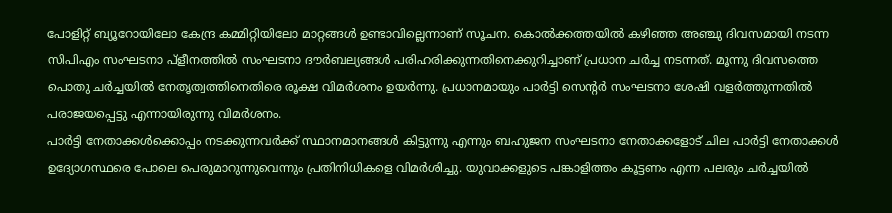പോളിറ്റ് ബ്യൂറോയിലോ കേന്ദ്ര കമ്മിറ്റിയിലോ മാറ്റങ്ങള്‍ ഉണ്ടാവില്ലെന്നാണ് സൂചന. കൊല്‍ക്കത്തയില്‍ കഴിഞ്ഞ അഞ്ചു ദിവസമായി നടന്ന സിപിഎം സംഘടനാ പ്‌ളീനത്തില്‍ സംഘടനാ ദൗര്‍ബല്യങ്ങള്‍ പരിഹരിക്കുന്നതിനെക്കുറിച്ചാണ് പ്രധാന ചര്‍ച്ച നടന്നത്. മൂന്നു ദിവസത്തെ പൊതു ചര്‍ച്ചയില്‍ നേതൃത്വത്തിനെതിരെ രൂക്ഷ വിമര്‍ശനം ഉയര്‍ന്നു. പ്രധാനമായും പാര്‍ട്ടി സെന്റര്‍ സംഘടനാ ശേഷി വളര്‍ത്തുന്നതില്‍ പരാജയപ്പെട്ടു എന്നായിരുന്നു വിമര്‍ശനം.
പാര്‍ട്ടി നേതാക്കള്‍ക്കൊപ്പം നടക്കുന്നവര്‍ക്ക് സ്ഥാനമാനങ്ങള്‍ കിട്ടുന്നു എന്നും ബഹുജന സംഘടനാ നേതാക്കളോട് ചില പാര്‍ട്ടി നേതാക്കള്‍ ഉദ്യോഗസ്ഥരെ പോലെ പെരുമാറുന്നുവെന്നും പ്രതിനിധികളെ വിമര്‍ശിച്ചു. യുവാക്കളുടെ പങ്കാളിത്തം കൂട്ടണം എന്ന പലരും ചര്‍ച്ചയില്‍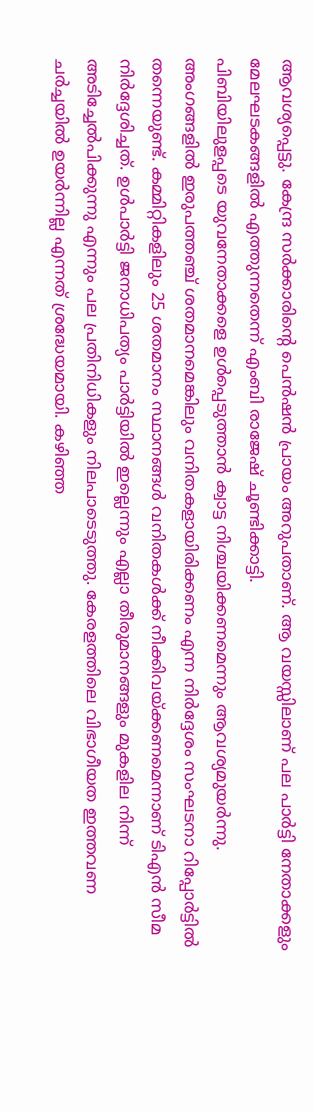ആവശ്യപ്പെട്ടു. കേന്ദ്ര സര്‍ക്കാരിന്റെ പെന്‍ഷന്‍ പ്രായം അറുപതാണ്. ആ വയസ്സിലാണ് പല പാര്‍ട്ടി നേതാക്കളും മേലഘടകങ്ങളില്‍ എത്തുന്നതെന്ന് എംബി രാജേഷ് ചൂണ്ടിക്കാട്ടി.
പിബിയിലുളപ്പടെ യുവനേതാക്കളെ ഉള്‍പ്പെടുത്താന്‍ ക്വാട്ട നിശ്ചയിക്കണമെന്നും ആവശ്യമുയര്‍ന്നു. അംഗങ്ങളില്‍ ഇരുപത്തഞ്ച് ശതമാനമെങ്കിലും വനിതകളായിരിക്കണം എന്ന നിര്‍ദ്ദേശം സംഘടനാ റിപ്പോര്‍ട്ടില്‍ തന്നെയുണ്ട്. കമ്മിറ്റികളിലും 25 ശതമാനം സ്ഥാനങ്ങള്‍ വനിതകള്‍ക്ക് നീക്കിവയ്ക്കണമെന്നാണ് ടിഎന്‍ സീമ നിര്‍ദ്ദേശിച്ചത്. ഉള്‍പാര്‍ട്ടി ജനാധിപത്യം പാര്‍ട്ടിയില്‍ ഇല്ലെന്നും എല്ലാ തീരുമാനങ്ങളും മുകളില നിന്ന് അടിച്ചേല്‍പിക്കുന്നു എന്നും പല പ്രതിനിധികളും നിലപാടെടുത്തു. കേരളത്തിലെ വിഭാഗീയത ഇത്തവണ ചര്‍ച്ചയില്‍ ഉയര്‍ന്നില്ല എന്നത് ശ്രദ്ധേയമായി. കഴിഞ്ഞ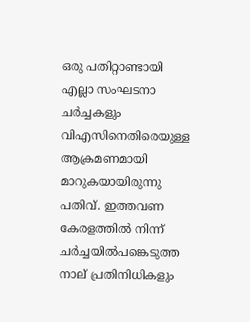ഒരു പതിറ്റാണ്ടായി എല്ലാ സംഘടനാ ചര്‍ച്ചകളും വിഎസിനെതിരെയുള്ള ആക്രമണമായി മാറുകയായിരുന്നു പതിവ്. ഇത്തവണ കേരളത്തില്‍ നിന്ന് ചര്‍ച്ചയില്‍പങ്കെടുത്ത നാല് പ്രതിനിധികളും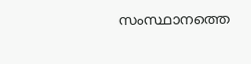സംസ്ഥാനത്തെ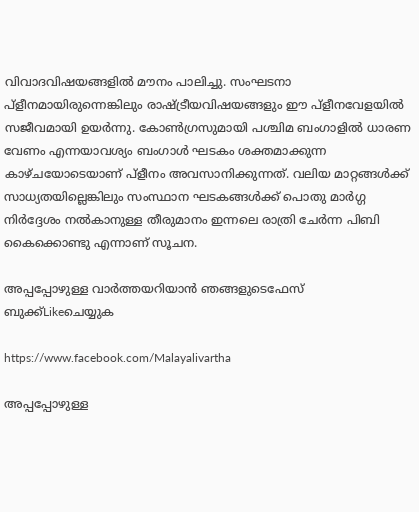വിവാദവിഷയങ്ങളില്‍ മൗനം പാലിച്ചു. സംഘടനാ പ്‌ളീനമായിരുന്നെങ്കിലും രാഷ്ട്രീയവിഷയങ്ങളും ഈ പ്‌ളീനവേളയില്‍ സജീവമായി ഉയര്‍ന്നു. കോണ്‍ഗ്രസുമായി പശ്ചിമ ബംഗാളില്‍ ധാരണ വേണം എന്നയാവശ്യം ബംഗാള്‍ ഘടകം ശക്തമാക്കുന്ന കാഴ്ചയോടെയാണ് പ്‌ളീനം അവസാനിക്കുന്നത്. വലിയ മാറ്റങ്ങള്‍ക്ക് സാധ്യതയില്ലെങ്കിലും സംസ്ഥാന ഘടകങ്ങള്‍ക്ക് പൊതു മാര്‍ഗ്ഗ നിര്‍ദ്ദേശം നല്‍കാനുള്ള തീരുമാനം ഇന്നലെ രാത്രി ചേര്‍ന്ന പിബി കൈക്കൊണ്ടു എന്നാണ് സൂചന.

അപ്പപ്പോഴുള്ള വാര്‍ത്തയറിയാന്‍ ഞങ്ങളുടെഫേസ്‌ ബുക്ക്‌Likeചെയ്യുക

https://www.facebook.com/Malayalivartha

അപ്പപ്പോഴുള്ള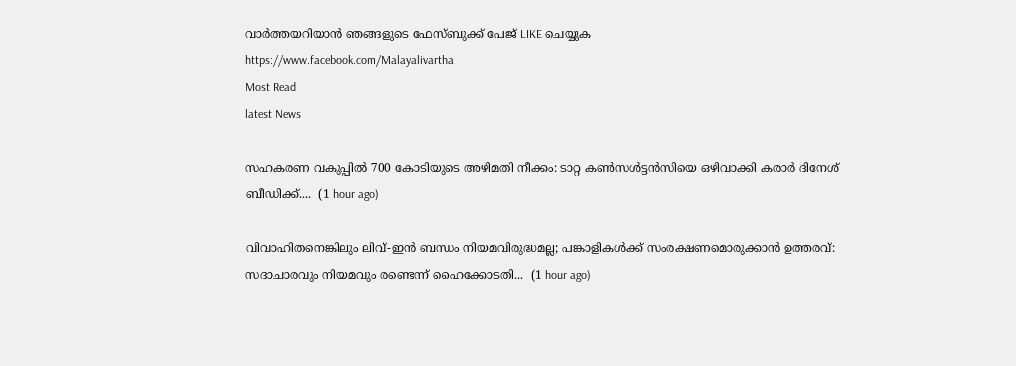വാര്‍ത്തയറിയാന്‍ ഞങ്ങളുടെ ഫേസ്‌ബുക്ക്‌ പേജ് LIKE ചെയ്യുക
https://www.facebook.com/Malayalivartha
Most Read
latest News

സഹകരണ വകുപ്പിൽ 700 കോടിയുടെ അഴിമതി നീക്കം: ടാറ്റ കണ്‍സള്‍ട്ടന്‍സിയെ ഒഴിവാക്കി കരാർ ദിനേശ് ബീഡിക്ക്....  (1 hour ago)

വിവാഹിതനെങ്കിലും ലിവ്-ഇൻ ബന്ധം നിയമവിരുദ്ധമല്ല; പങ്കാളികൾക്ക് സംരക്ഷണമൊരുക്കാൻ ഉത്തരവ്: സദാചാരവും നിയമവും രണ്ടെന്ന് ഹൈക്കോടതി...  (1 hour ago)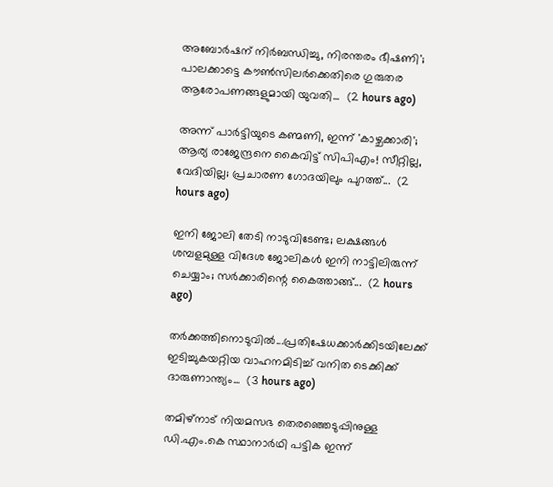അബോർഷന് നിർബന്ധിച്ചു, നിരന്തരം ഭീഷണി'; പാലക്കാട്ടെ കൗൺസിലർക്കെതിരെ ഗുരുതര ആരോപണങ്ങളുമായി യുവതി...  (2 hours ago)

അന്ന് പാർട്ടിയുടെ കണ്മണി, ഇന്ന് 'കാഴ്ചക്കാരി'; ആര്യ രാജേന്ദ്രനെ കൈവിട്ട് സിപിഎം! സീറ്റില്ല, വേദിയില്ല; പ്രചാരണ ഗോദയിലും പുറത്ത്...  (2 hours ago)

ഇനി ജോലി തേടി നാടുവിടേണ്ട; ലക്ഷങ്ങൾ ശമ്പളമുള്ള വിദേശ ജോലികൾ ഇനി നാട്ടിലിരുന്ന് ചെയ്യാം; സർക്കാരിന്റെ കൈത്താങ്ങ്...  (2 hours ago)

തർക്കത്തിനൊടുവിൽ...പ്രതിഷേധക്കാർക്കിടയിലേക്ക് ഇടിച്ചുകയറ്റിയ വാഹനമിടിച്ച് വനിത ടെക്കിക്ക് ദാരുണാന്ത്യം...  (3 hours ago)

തമിഴ്‌നാട് നിയമസഭ തെരഞ്ഞെടുപ്പിനുള്ള ഡി.എം.കെ സ്ഥാനാർഥി പട്ടിക ഇന്ന്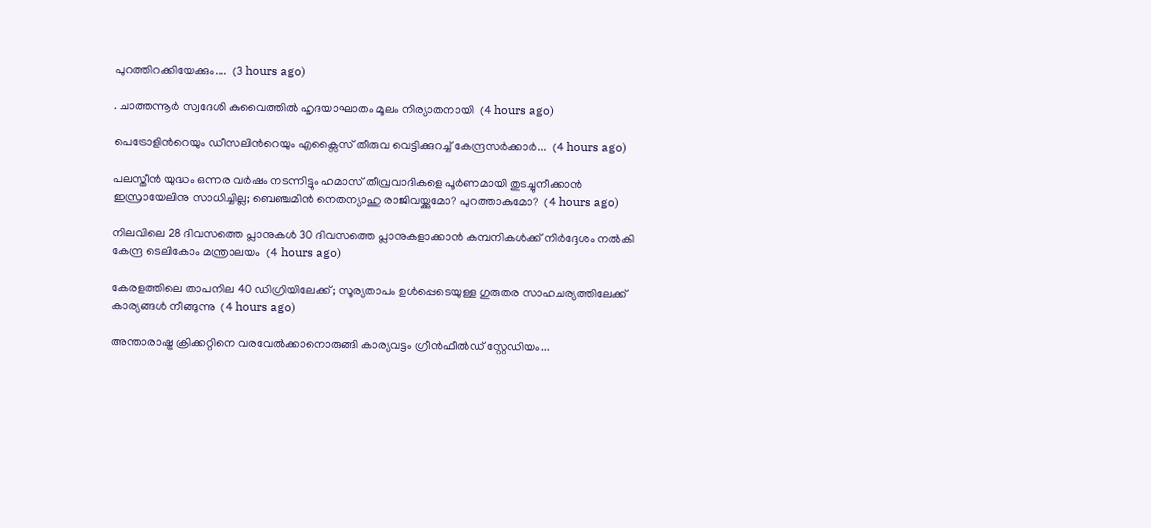പുറത്തിറക്കിയേക്കും....  (3 hours ago)

. ചാത്തന്നൂർ സ്വദേശി കുവൈത്തിൽ ഹൃദയാഘാതം മൂലം നിര്യാതനായി  (4 hours ago)

പെട്രോളിന്‍റെയും ഡീസലിന്‍റെയും എക്സൈസ് തീരുവ വെട്ടിക്കുറച്ച് കേന്ദ്രസർക്കാർ...  (4 hours ago)

പലസ്തീന്‍ യുദ്ധം ഒന്നര വര്‍ഷം നടന്നിട്ടും ഹമാസ് തീവ്രവാദികളെ പൂര്‍ണമായി തുടച്ചുനീക്കാന്‍ ഇസ്രായേലിനു സാധിച്ചില്ല; ബെഞ്ചമിന്‍ നെതന്യാഹു രാജിവയ്ക്കുമോ? പുറത്താകുമോ?  (4 hours ago)

നിലവിലെ 28 ദിവസത്തെ പ്ലാനുകൾ 30 ദിവസത്തെ പ്ലാനുകളാക്കാൻ കമ്പനികൾക്ക് നിർദ്ദേശം നൽകി കേന്ദ്ര ടെലികോം മന്ത്രാലയം  (4 hours ago)

കേരളത്തിലെ താപനില 40 ഡിഗ്രിയിലേക്ക്; സൂര്യതാപം ഉള്‍പ്പെടെയുള്ള ഗുരുതര സാഹചര്യത്തിലേക്ക് കാര്യങ്ങള്‍ നീങ്ങുന്നു  (4 hours ago)

അന്താരാഷ്ട്ര ക്രിക്കറ്റിനെ വരവേൽക്കാനൊരുങ്ങി കാര്യവട്ടം ഗ്രീൻഫീൽഡ് സ്റ്റേഡിയം...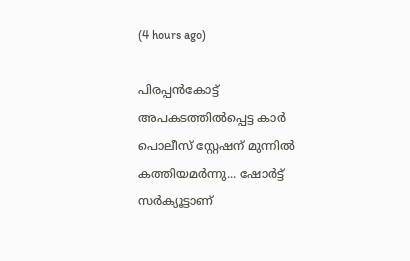(4 hours ago)

പിരപ്പൻകോട്ട് അപകടത്തിൽപ്പെട്ട കാർ പൊലീസ് സ്റ്റേഷന് മുന്നിൽ കത്തിയമർന്നു... ഷോർട്ട് സർക്യൂട്ടാണ്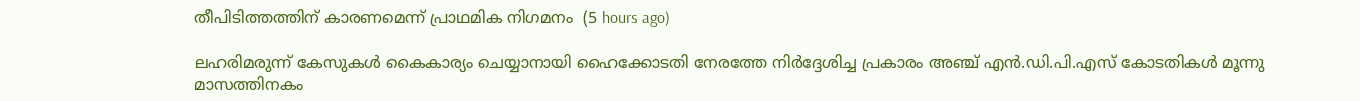തീപിടിത്തത്തിന് കാരണമെന്ന് പ്രാഥമിക നിഗമനം  (5 hours ago)

ലഹരിമരുന്ന് കേസുകൾ കൈകാര്യം ചെയ്യാനായി ഹൈക്കോടതി നേരത്തേ നിർദ്ദേശിച്ച പ്രകാരം അഞ്ച് എൻ.ഡി.പി.എസ് കോടതികൾ മൂന്നു മാസത്തിനകം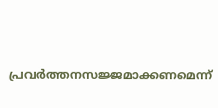പ്രവർത്തനസജ്ജമാക്കണമെന്ന്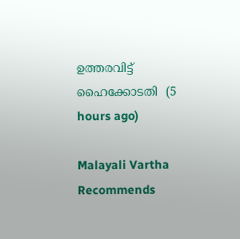ഉത്തരവിട്ട് ഹൈക്കോടതി  (5 hours ago)

Malayali Vartha Recommends